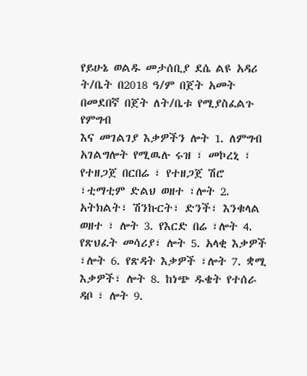የይሁኔ ወልዱ መታሰቢያ ደሴ ልዩ አዳሪ ት/ቤት በ2018 ዓ/ም በጀት አመት በመደበኛ በጀት ለት/ቤቱ የሚያስፈልጉ የምግብ
እና መገልገያ እቃዎችን ሎት 1. ለምግብ አገልግሎት የሚዉሉ ሩዝ ፣ መኮረኒ ፣ የተዘጋጀ በርበሬ ፣ የተዘጋጀ ሽሮ ፣ቲማቲም ድልህ ወዘተ ፣ሎት 2. አትክልት፣ ሽንኩርት፣ ድንች፣ እንቁላል ወዘተ ፣ ሎት 3. የእርድ በሬ ፣ሎት 4. የጽህፈት መሳሪያ፣ ሎት 5. አላቂ እቃዎች ፣ሎት 6. የጽዳት እቃዎች ፣ሎት 7. ቋሚ እቃዎች፣ ሎት 8. ከነጭ ዱቄት የተሰራ ዳቦ ፣ ሎት 9.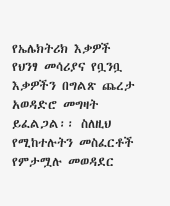የኤሌክትሪክ እቃዎች የህንፃ መሳሪያና የቧንቧ እቃዎችን በግልጽ ጨረታ አወዳድሮ መግዛት ይፈልጋል፡፡ ስለዚህ የሚከተሉትን መስፈርቶች የምታሟሉ መወዳደር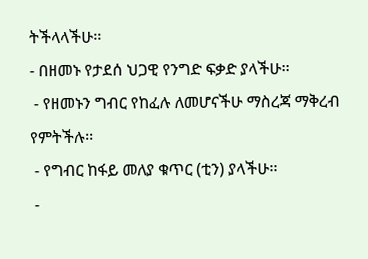ትችላላችሁ፡፡
- በዘመኑ የታደሰ ህጋዊ የንግድ ፍቃድ ያላችሁ፡፡
 - የዘመኑን ግብር የከፈሉ ለመሆናችሁ ማስረጃ ማቅረብ የምትችሉ፡፡
 - የግብር ከፋይ መለያ ቁጥር (ቲን) ያላችሁ፡፡
 -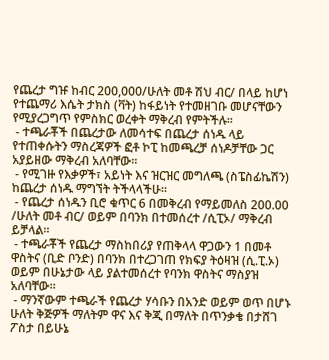የጨረታ ግዡ ከብር 200,000/ሁለት መቶ ሽህ ብር/ በላይ ከሆነ የተጨማሪ እሴት ታክስ (ቫት) ከፋይነት የተመዘገቡ መሆናቸውን የሚያረጋግጥ የምስክር ወረቀት ማቅረብ የምትችሉ፡፡
 - ተጫራቾች በጨረታው ለመሳተፍ በጨረታ ሰነዱ ላይ የተጠቀሱትን ማስረጃዎች ፎቶ ኮፒ ከመጫረቻ ሰነዶቻቸው ጋር አያይዘው ማቅረብ አለባቸው፡፡
 - የሚገዙ የእቃዎች፣ አይነት እና ዝርዝር መግለጫ (ስፔስፊኬሽን) ከጨረታ ሰነዱ ማግኘት ትችላላችሁ፡፡
 - የጨረታ ሰነዱን ቢሮ ቁጥር 6 በመቅረብ የማይመለስ 200.00 /ሁለት መቶ ብር/ ወይም በባንክ በተመሰረተ /ሲፒኦ/ ማቅረብ ይቻላል፡፡
 - ተጫራቾች የጨረታ ማስከበሪያ የጠቅላላ ዋጋውን 1 በመቶ ዋስትና (ቢድ ቦንድ) በባንክ በተረጋገጠ የክፍያ ትዕዛዝ (ሲ.ፒ.ኦ) ወይም በሁኔታው ላይ ያልተመሰረተ የባንክ ዋስትና ማስያዝ አለባቸው፡፡
 - ማንኛውም ተጫራች የጨረታ ሃሳቡን በአንድ ወይም ወጥ በሆኑ ሁለት ቅጅዎች ማለትም ዋና እና ቅጂ በማለት በጥንቃቄ በታሸገ ፖስታ በይሁኔ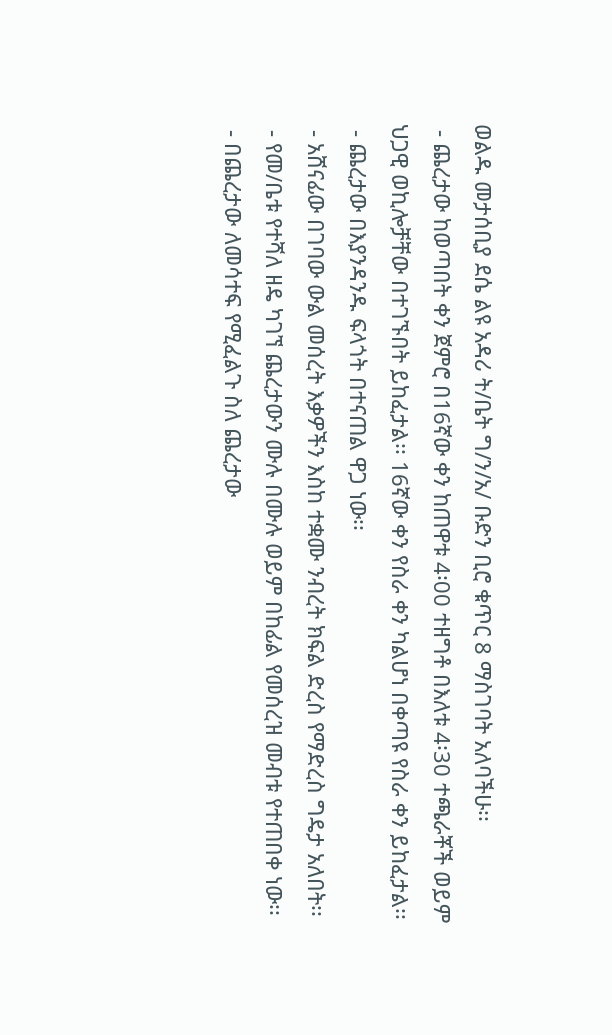ወልዱ መታሰቢያ ደሴ ልዩ አዳሪ ት/ቤት ግ/ን/አ/ ቡድን ቢሮ ቁጥር 8 ማስገባት አለባችሁ፡፡
 - ጨረታው ከወጣበት ቀን ጀምሮ በ16ኛው ቀን ከጠዋቱ 4፡00 ተዘግቶ በእለቱ 4፡30 ተጫራቾች ወይም ህጋዊ ወኪሎቻቸው በተገኙበት ይከፈታል፡፡ 16ኛው ቀን የስራ ቀን ካልሆነ በቀጣዩ የስራ ቀን ይከፈታል፡፡
 - ጨረታው በእያንዳንዱ ፍላጎት በተናጠል ዋጋ ነው፡፡
 - አሸናፊው በገባው ውል መሰረት እቃዎችን እስከ ተቋሙ ንብረት ክፍል ድረስ የማድረስ ግዴታ አለበት፡፡
 - የመ/ቤቱ የተሻለ ዘዴ ካገኘ ጨረታውን ሙሉ በሙሉ ወይም በከፊል የመሰረዝ መብቱ የተጠበቀ ነው፡፡
 - በጨረታው ለመሳተፍ የሚፈልጉ ስለ ጨረታው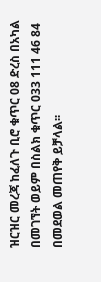ዝርዝር መረጃ ከፈለጉ ቢሮ ቁጥር 08 ድረስ በአካል በመገኘት ወይም በስልክ ቁጥር 033 111 46 84 በመደወል መጠየቅ ይቻላል፡፡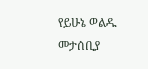የይሁኔ ወልዱ መታሰቢያ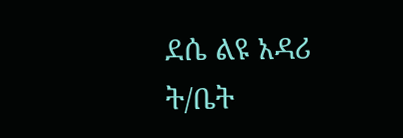ደሴ ልዩ አዳሪ ት/ቤት